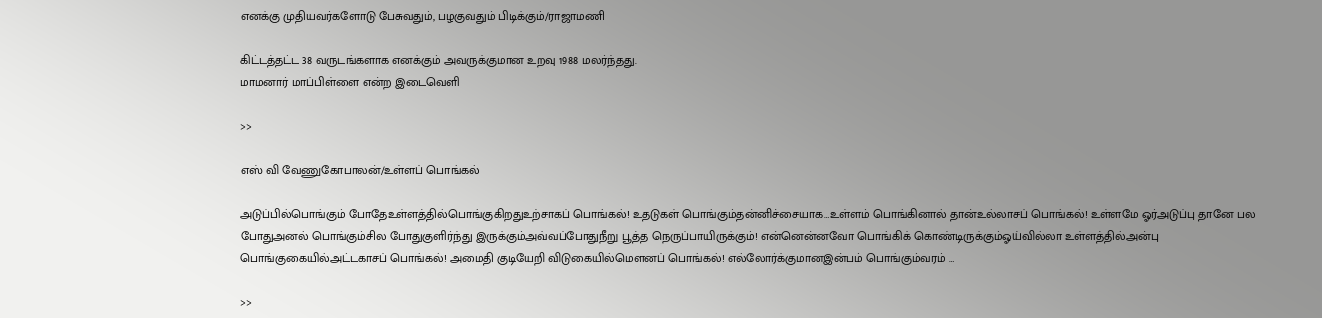எனக்கு முதியவர்களோடு பேசுவதும், பழகுவதும் பிடிக்கும்/ராஜாமணி

கிட்டத்தட்ட 38 வருடங்களாக எனக்கும் அவருக்குமான உறவு 1988 மலர்ந்தது.
மாமனார் மாப்பிள்ளை என்ற இடைவெளி

>>

எஸ் வி வேணுகோபாலன்/உள்ளப் பொங்கல்

அடுப்பில்பொங்கும் போதேஉள்ளத்தில்பொங்குகிறதுஉற்சாகப் பொங்கல்! உதடுகள் பொங்கும்தன்னிச்சையாக…உள்ளம் பொங்கினால் தான்உல்லாசப் பொங்கல்! உள்ளமே ஓர்அடுப்பு தானே பல போதுஅனல் பொங்கும்சில போதுகுளிர்ந்து இருக்கும்அவ்வப்போதுநீறு பூத்த நெருப்பாயிருக்கும்! என்னென்னவோ பொங்கிக் கொண்டிருக்கும்ஓய்வில்லா உள்ளத்தில்அன்பு பொங்குகையில்அட்டகாசப் பொங்கல்! அமைதி குடியேறி விடுகையில்மௌனப் பொங்கல்! எல்லோர்க்குமானஇன்பம் பொங்கும்வரம் …

>>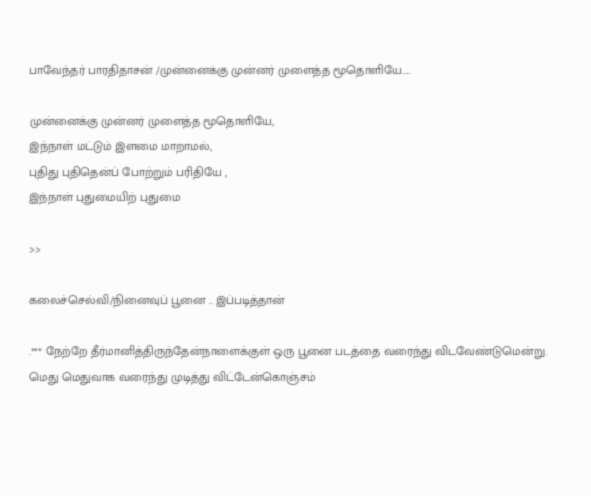பாவேந்தர் பாரதிதாசன் /முன்னைக்கு முன்னர் முளைத்த மூதொளியே…..

முன்னைக்கு முன்னர் முளைத்த மூதொளியே,
இந்நாள் மட்டும் இளமை மாறாமல்,
புதிது புதிதென்ப் போற்றும் பரிதியே ,
இந்நாள் புதுமையிற் புதுமை

>>

கலைச்செல்வி/நினைவுப் பூனை .. இப்படித்தான்

.*** நேற்றே தீர்மானித்திருந்தேன்நாளைக்குள் ஒரு பூனை படத்தை வரைந்து விடவேண்டுமென்று. மெது மெதுவாக வரைந்து முடித்து விட்டேன்கொஞ்சம்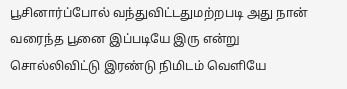பூசினார்ப்போல் வந்துவிட்டதுமற்றபடி அது நான் வரைந்த பூனை இப்படியே இரு என்று சொல்லிவிட்டு இரண்டு நிமிடம் வெளியே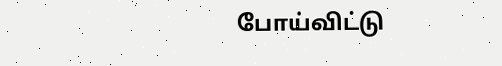போய்விட்டு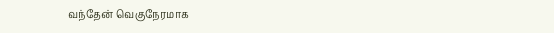வந்தேன் வெகுநேரமாக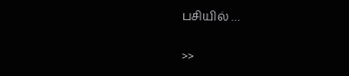பசியில் …

>>